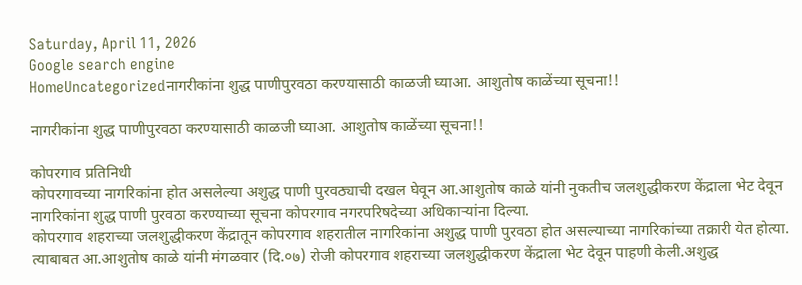Saturday, April 11, 2026
Google search engine
HomeUncategorizedनागरीकांना शुद्ध पाणीपुरवठा करण्यासाठी काळजी घ्याआ. आशुतोष काळेंच्या सूचना!!

नागरीकांना शुद्ध पाणीपुरवठा करण्यासाठी काळजी घ्याआ. आशुतोष काळेंच्या सूचना!!

कोपरगाव प्रतिनिधी
कोपरगावच्या नागरिकांना होत असलेल्या अशुद्ध पाणी पुरवठ्याची दखल घेवून आ.आशुतोष काळे यांनी नुकतीच जलशुद्धीकरण केंद्राला भेट देवून नागरिकांना शुद्ध पाणी पुरवठा करण्याच्या सूचना कोपरगाव नगरपरिषदेच्या अधिकाऱ्यांना दिल्या.
कोपरगाव शहराच्या जलशुद्धीकरण केंद्रातून कोपरगाव शहरातील नागरिकांना अशुद्ध पाणी पुरवठा होत असल्याच्या नागरिकांच्या तक्रारी येत होत्या. त्याबाबत आ.आशुतोष काळे यांनी मंगळवार (दि.०७) रोजी कोपरगाव शहराच्या जलशुद्धीकरण केंद्राला भेट देवून पाहणी केली.अशुद्ध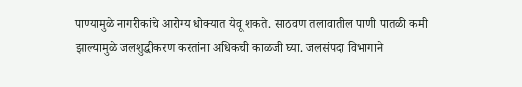पाण्यामुळे नागरीकांचे आरोग्य धोक्यात येवू शकते. साठवण तलावातील पाणी पातळी कमी झाल्यामुळे जलशुद्धीकरण करतांना अधिकची काळजी घ्या. जलसंपदा विभागाने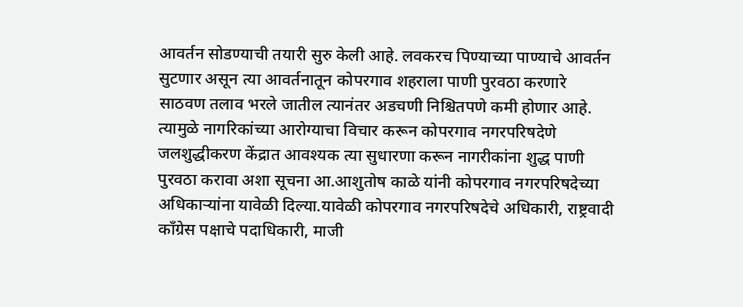आवर्तन सोडण्याची तयारी सुरु केली आहे. लवकरच पिण्याच्या पाण्याचे आवर्तन सुटणार असून त्या आवर्तनातून कोपरगाव शहराला पाणी पुरवठा करणारे साठवण तलाव भरले जातील त्यानंतर अडचणी निश्चितपणे कमी होणार आहे. त्यामुळे नागरिकांच्या आरोग्याचा विचार करून कोपरगाव नगरपरिषदेणे जलशुद्धीकरण केंद्रात आवश्यक त्या सुधारणा करून नागरीकांना शुद्ध पाणी पुरवठा करावा अशा सूचना आ.आशुतोष काळे यांनी कोपरगाव नगरपरिषदेच्या अधिकाऱ्यांना यावेळी दिल्या.यावेळी कोपरगाव नगरपरिषदेचे अधिकारी, राष्ट्रवादी काँग्रेस पक्षाचे पदाधिकारी, माजी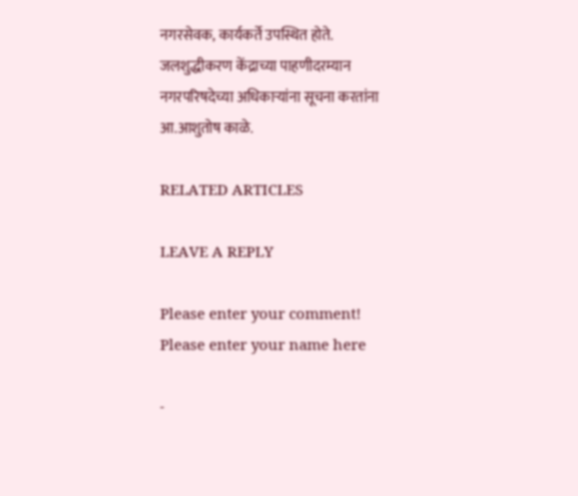नगरसेवक, कार्यकर्ते उपस्थित होते.
जलशुद्धीकरण केंद्राच्या पाहणीदरम्यान नगरपरिषदेच्या अधिकाऱ्यांना सूचना करतांना आ.आशुतोष काळे.

RELATED ARTICLES

LEAVE A REPLY

Please enter your comment!
Please enter your name here

-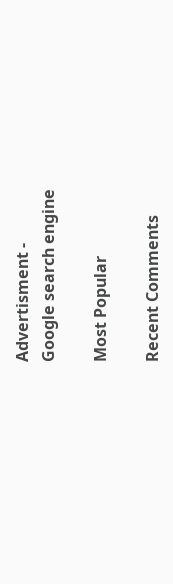Advertisment -
Google search engine

Most Popular

Recent Comments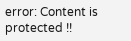error: Content is protected !!